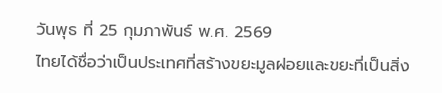วันพุธ ที่ 25 กุมภาพันธ์ พ.ศ. 2569
ไทยได้ชื่อว่าเป็นประเทศที่สร้างขยะมูลฝอยและขยะที่เป็นสิ่ง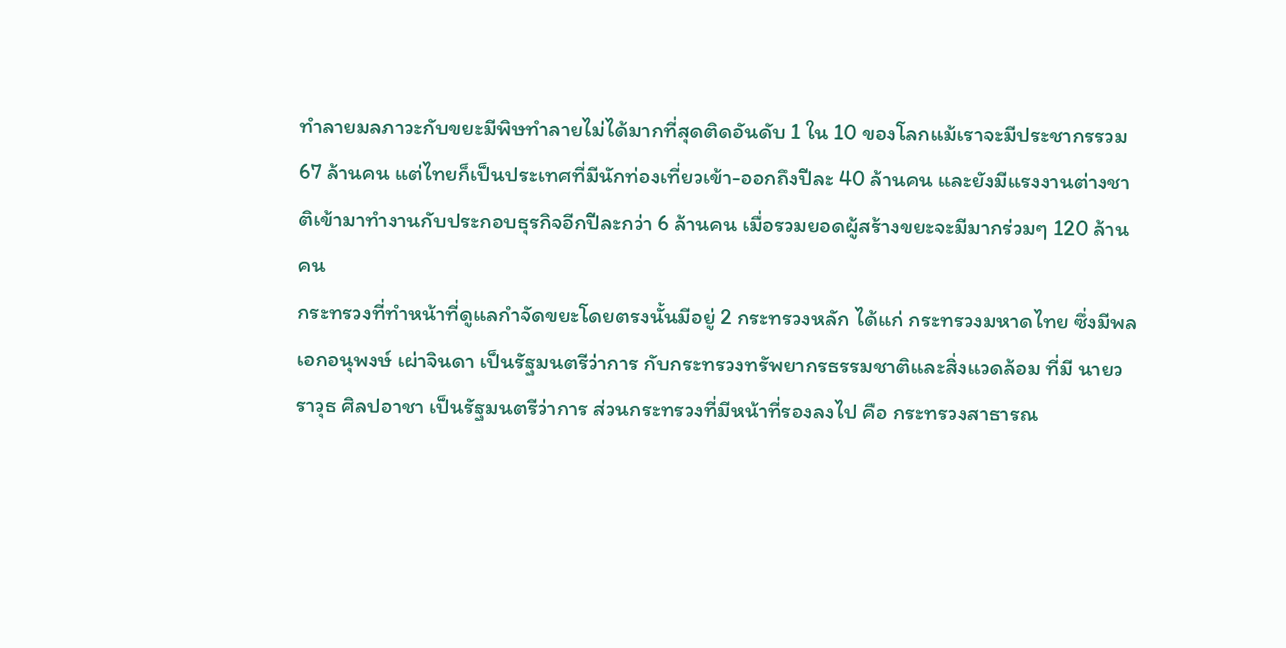ทำลายมลภาวะกับขยะมีพิษทำลายไม่ได้มากที่สุดติดอันดับ 1 ใน 10 ของโลกแม้เราจะมีประชากรรวม 67 ล้านคน แต่ไทยก็เป็นประเทศที่มีนักท่องเที่ยวเข้า-ออกถึงปีละ 40 ล้านคน และยังมีแรงงานต่างชาติเข้ามาทำงานกับประกอบธุรกิจอีกปีละกว่า 6 ล้านคน เมื่อรวมยอดผู้สร้างขยะจะมีมากร่วมๆ 120 ล้านคน
กระทรวงที่ทำหน้าที่ดูแลกำจัดขยะโดยตรงนั้นมีอยู่ 2 กระทรวงหลัก ได้แก่ กระทรวงมหาดไทย ซึ่งมีพลเอกอนุพงษ์ เผ่าจินดา เป็นรัฐมนตรีว่าการ กับกระทรวงทรัพยากรธรรมชาติและสิ่งแวดล้อม ที่มี นายวราวุธ ศิลปอาชา เป็นรัฐมนตรีว่าการ ส่วนกระทรวงที่มีหน้าที่รองลงไป คือ กระทรวงสาธารณ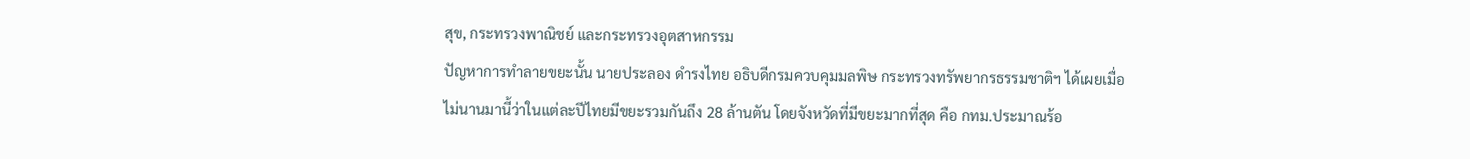สุข, กระทรวงพาณิชย์ และกระทรวงอุตสาหกรรม
ปัญหาการทำลายขยะนั้น นายประลอง ดำรงไทย อธิบดีกรมควบคุมมลพิษ กระทรวงทรัพยากรธรรมชาติฯ ได้เผยเมื่อไม่นานมานี้ว่าในแต่ละปีไทยมีขยะรวมกันถึง 28 ล้านตัน โดยจังหวัดที่มีขยะมากที่สุด คือ กทม.ประมาณร้อ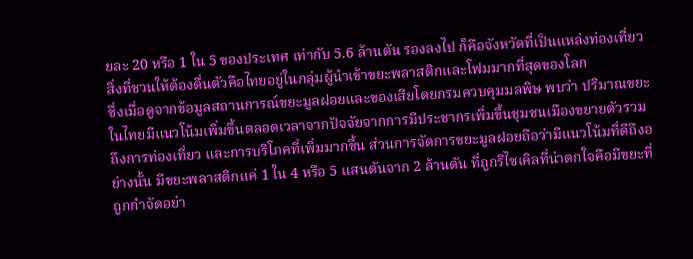ยละ 20 หรือ 1 ใน 5 ของประเทศ เท่ากับ 5.6 ล้านตัน รองลงไป ก็คือจังหวัดที่เป็นแหล่งท่องเที่ยวสิ่งที่ชวนให้ต้องตื่นตัวคือไทยอยู่ในกลุ่มผู้นำเข้าขยะพลาสติกและโฟมมากที่สุดของโลก
ซึ่งเมื่อดูจากข้อมูลสถานการณ์ขยะมูลฝอยและของเสียโดยกรมควบคุมมลพิษ พบว่า ปริมาณขยะในไทยมีแนวโน้มเพิ่มขึ้นตลอดเวลาจากปัจจัยจากการมีประชากรเพิ่มขึ้นชุมชนเมืองขยายตัวรวมถึงการท่องเที่ยว และการบริโภคที่เพิ่มมากขึ้น ส่วนการจัดการขยะมูลฝอยถือว่ามีแนวโน้มที่ดีถึงอย่างนั้น มีขยะพลาสติกแค่ 1 ใน 4 หรือ 5 แสนตันจาก 2 ล้านตัน ที่ถูกรีไซเคิลที่น่าตกใจคือมีขยะที่ถูกกำจัดอย่า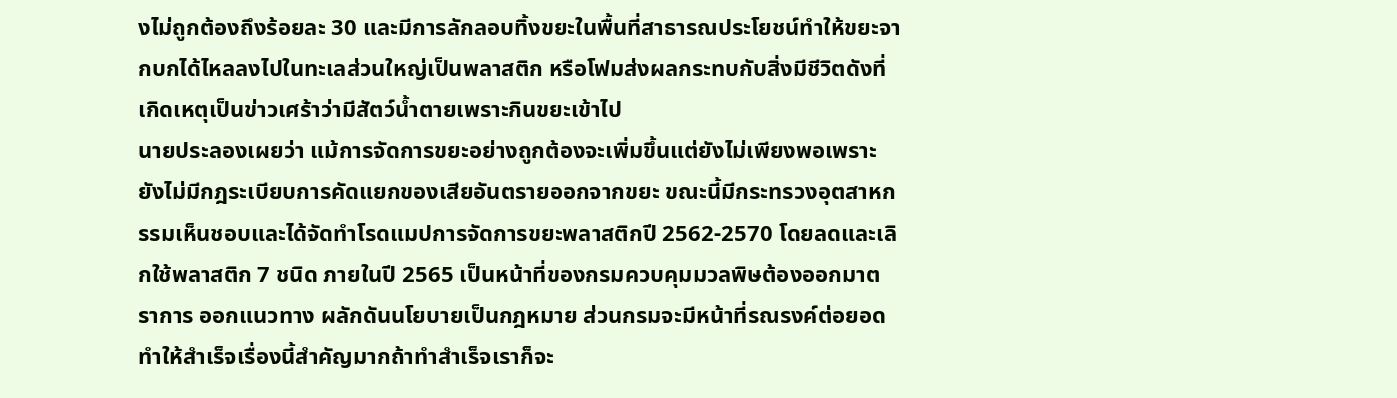งไม่ถูกต้องถึงร้อยละ 30 และมีการลักลอบทิ้งขยะในพื้นที่สาธารณประโยชน์ทำให้ขยะจากบกได้ไหลลงไปในทะเลส่วนใหญ่เป็นพลาสติก หรือโฟมส่งผลกระทบกับสิ่งมีชีวิตดังที่เกิดเหตุเป็นข่าวเศร้าว่ามีสัตว์น้ำตายเพราะกินขยะเข้าไป
นายประลองเผยว่า แม้การจัดการขยะอย่างถูกต้องจะเพิ่มขึ้นแต่ยังไม่เพียงพอเพราะยังไม่มีกฎระเบียบการคัดแยกของเสียอันตรายออกจากขยะ ขณะนี้มีกระทรวงอุตสาหกรรมเห็นชอบและได้จัดทำโรดแมปการจัดการขยะพลาสติกปี 2562-2570 โดยลดและเลิกใช้พลาสติก 7 ชนิด ภายในปี 2565 เป็นหน้าที่ของกรมควบคุมมวลพิษต้องออกมาตราการ ออกแนวทาง ผลักดันนโยบายเป็นกฎหมาย ส่วนกรมจะมีหน้าที่รณรงค์ต่อยอดทำให้สำเร็จเรื่องนี้สำคัญมากถ้าทำสำเร็จเราก็จะ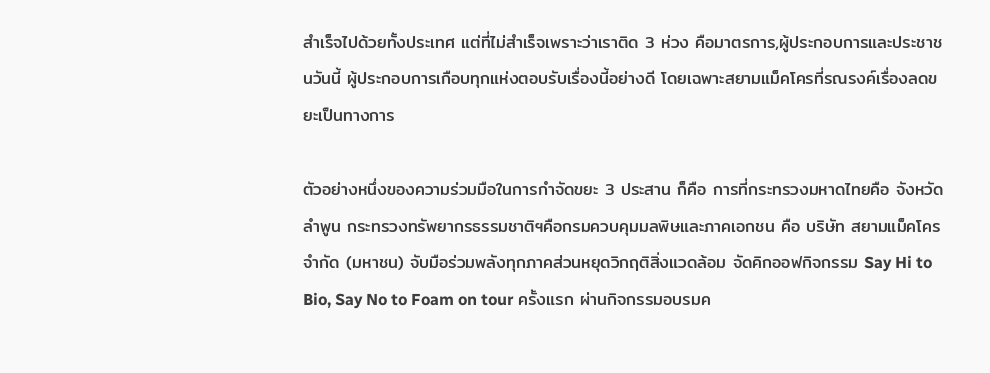สำเร็จไปด้วยทั้งประเทศ แต่ที่ไม่สำเร็จเพราะว่าเราติด 3 ห่วง คือมาตรการ,ผู้ประกอบการและประชาชนวันนี้ ผู้ประกอบการเกือบทุกแห่งตอบรับเรื่องนี้อย่างดี โดยเฉพาะสยามแม็คโครที่รณรงค์เรื่องลดขยะเป็นทางการ

ตัวอย่างหนึ่งของความร่วมมือในการกำจัดขยะ 3 ประสาน ก็คือ การที่กระทรวงมหาดไทยคือ จังหวัดลำพูน กระทรวงทรัพยากรธรรมชาติฯคือกรมควบคุมมลพิษและภาคเอกชน คือ บริษัท สยามแม็คโคร จำกัด (มหาชน) จับมือร่วมพลังทุกภาคส่วนหยุดวิกฤติสิ่งแวดล้อม จัดคิกออฟกิจกรรม Say Hi to Bio, Say No to Foam on tour ครั้งแรก ผ่านกิจกรรมอบรมค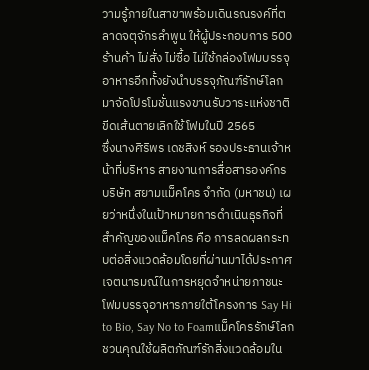วามรู้ภายในสาขาพร้อมเดินรณรงค์ที่ตลาดจตุจักรลำพูน ให้ผู้ประกอบการ 500 ร้านค้า ไม่สั่ง ไม่ซื้อ ไม่ใช้กล่องโฟมบรรจุอาหารอีกทั้งยังนำบรรจุภัณฑ์รักษ์โลกมาจัดโปรโมชั่นแรงขานรับวาระแห่งชาติขีดเส้นตายเลิกใช้โฟมในปี 2565
ซึ่งนางศิริพร เดชสิงห์ รองประธานเจ้าหน้าที่บริหาร สายงานการสื่อสารองค์กร บริษัท สยามแม็คโคร จำกัด (มหาชน) เผยว่าหนึ่งในเป้าหมายการดำเนินธุรกิจที่สำคัญของแม็คโคร คือ การลดผลกระทบต่อสิ่งแวดล้อมโดยที่ผ่านมาได้ประกาศเจตนารมณ์ในการหยุดจำหน่ายภาชนะโฟมบรรจุอาหารภายใต้โครงการ Say Hi to Bio, Say No to Foamแม็คโครรักษ์โลก ชวนคุณใช้ผลิตภัณฑ์รักสิ่งแวดล้อมใน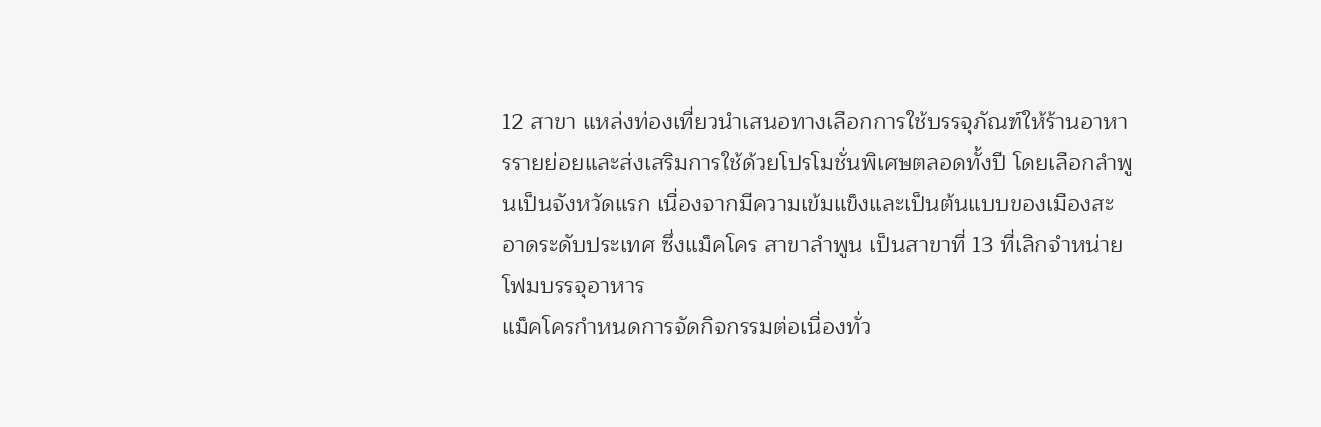12 สาขา แหล่งท่องเที่ยวนำเสนอทางเลือกการใช้บรรจุภัณฑ์ให้ร้านอาหารรายย่อยและส่งเสริมการใช้ด้วยโปรโมชั่นพิเศษตลอดทั้งปี โดยเลือกลำพูนเป็นจังหวัดแรก เนื่องจากมีความเข้มแข็งและเป็นต้นแบบของเมืองสะอาดระดับประเทศ ซึ่งแม็คโคร สาขาลำพูน เป็นสาขาที่ 13 ที่เลิกจำหน่ายโฟมบรรจุอาหาร
แม็คโครกำหนดการจัดกิจกรรมต่อเนื่องทั่ว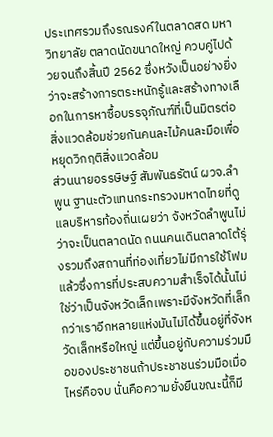ประเทศรวมถึงรณรงค์ในตลาดสด มหาวิทยาลัย ตลาดนัดขนาดใหญ่ ควบคู่ไปด้วยจนถึงสิ้นปี 2562 ซึ่งหวังเป็นอย่างยิ่งว่าจะสร้างการตระหนักรู้และสร้างทางเลือกในการหาซื้อบรรจุภัณฑ์ที่เป็นมิตรต่อสิ่งแวดล้อมช่วยกันคนละไม้คนละมือเพื่อหยุดวิกฤติสิ่งแวดล้อม
ส่วนนายอรรษิษฐ์ สัมพันธรัตน์ ผวจ.ลำพูน ฐานะตัวแทนกระทรวงมหาดไทยที่ดูแลบริหารท้องถิ่นเผยว่า จังหวัดลำพูนไม่ว่าจะเป็นตลาดนัด ถนนคนเดินตลาดโต้รุ่งรวมถึงสถานที่ท่องเที่ยวไม่มีการใช้โฟมแล้วซึ่งการที่ประสบความสำเร็จได้นั้นไม่ใช่ว่าเป็นจังหวัดเล็กเพราะมีจังหวัดที่เล็กกว่าเราอีกหลายแห่งมันไม่ได้ขึ้นอยู่ที่จังหวัดเล็กหรือใหญ่ แต่ขึ้นอยู่กับความร่วมมือของประชาชนถ้าประชาชนร่วมมือเมื่อไหร่คือจบ นั่นคือความยั่งยืนขณะนี้ก็มี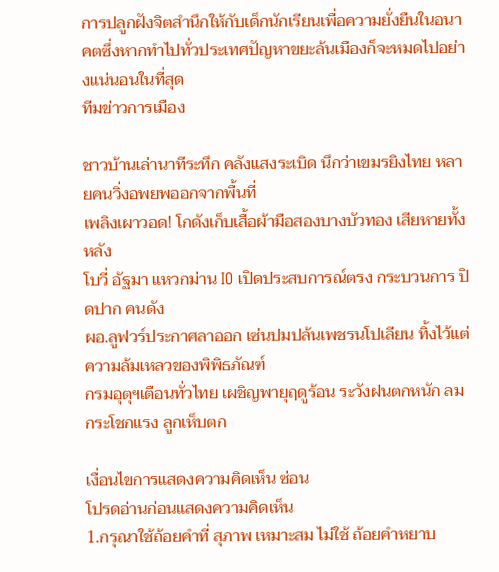การปลูกฝังจิตสำนึกให้กับเด็กนักเรียนเพื่อความยั่งยืนในอนาคตซึ่งหากทำไปทั่วประเทศปัญหาขยะล้นเมืองก็จะหมดไปอย่างแน่นอนในที่สุด
ทีมข่าวการเมือง

ชาวบ้านเล่านาทีระทึก คลังแสงระเบิด นึกว่าเขมรยิงไทย หลายคนวิ่งอพยพออกจากพื้นที่
เพลิงเผาวอด! โกดังเก็บเสื้อผ้ามือสองบางบัวทอง เสียหายทั้งหลัง
โบวี่ อัฐมา แหวกม่าน IO เปิดประสบการณ์ตรง กระบวนการ ปิดปาก คนดัง
ผอ.ลูฟวร์ประกาศลาออก เซ่นปมปล้นเพชรนโปเลียน ทิ้งไว้แต่ความล้มเหลวของพิพิธภัณฑ์
กรมอุตุฯเตือนทั่วไทย เผชิญพายุฤดูร้อน ระวังฝนตกหนัก ลมกระโชกแรง ลูกเห็บตก

เงื่อนไขการแสดงความคิดเห็น ซ่อน
โปรดอ่านก่อนแสดงความคิดเห็น
1.กรุณาใช้ถ้อยคำที่ สุภาพ เหมาะสม ไม่ใช้ ถ้อยคำหยาบ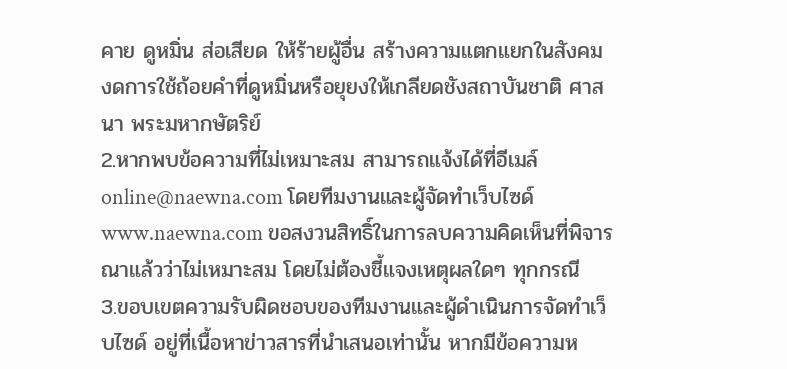คาย ดูหมิ่น ส่อเสียด ให้ร้ายผู้อื่น สร้างความแตกแยกในสังคม งดการใช้ถ้อยคำที่ดูหมิ่นหรือยุยงให้เกลียดชังสถาบันชาติ ศาสนา พระมหากษัตริย์
2.หากพบข้อความที่ไม่เหมาะสม สามารถแจ้งได้ที่อีเมล์ online@naewna.com โดยทีมงานและผู้จัดทำเว็บไซด์ www.naewna.com ขอสงวนสิทธิ์ในการลบความคิดเห็นที่พิจารณาแล้วว่าไม่เหมาะสม โดยไม่ต้องชี้แจงเหตุผลใดๆ ทุกกรณี
3.ขอบเขตความรับผิดชอบของทีมงานและผู้ดำเนินการจัดทำเว็บไซด์ อยู่ที่เนื้อหาข่าวสารที่นำเสนอเท่านั้น หากมีข้อความห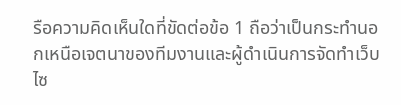รือความคิดเห็นใดที่ขัดต่อข้อ 1 ถือว่าเป็นกระทำนอกเหนือเจตนาของทีมงานและผู้ดำเนินการจัดทำเว็บไซ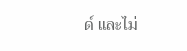ด์ และไม่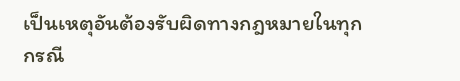เป็นเหตุอันต้องรับผิดทางกฎหมายในทุกกรณี